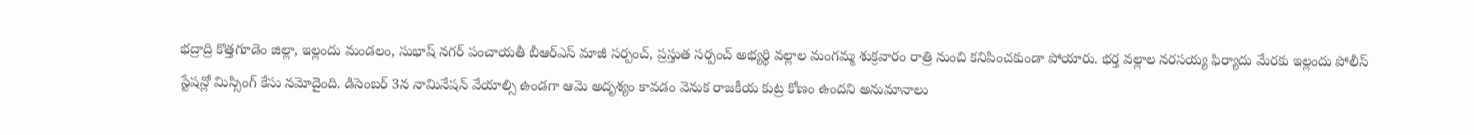భద్రాద్రి కొత్తగూడెం జిల్లా, ఇల్లందు మండలం, సుభాష్ నగర్ పంచాయతీ బీఆర్ఎస్ మాజీ సర్పంచ్, ప్రస్తుత సర్పంచ్ అభ్యర్థి వల్లాల మంగమ్మ శుక్రవారం రాత్రి నుంచి కనిపించకుండా పోయారు. భర్త వల్లాల నరసయ్య ఫిర్యాదు మేరకు ఇల్లందు పోలీస్ స్టేషన్లో మిస్సింగ్ కేసు నమోదైంది. డిసెంబర్ 3న నామినేషన్ వేయాల్సి ఉండగా ఆమె అదృశ్యం కావడం వెనుక రాజకీయ కుట్ర కోణం ఉందని అనుమానాలు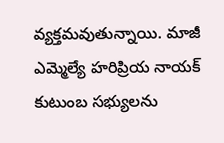వ్యక్తమవుతున్నాయి. మాజీ ఎమ్మెల్యే హరిప్రియ నాయక్ కుటుంబ సభ్యులను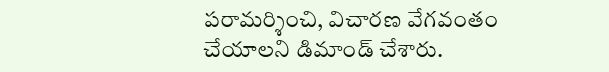పరామర్శించి, విచారణ వేగవంతం చేయాలని డిమాండ్ చేశారు.